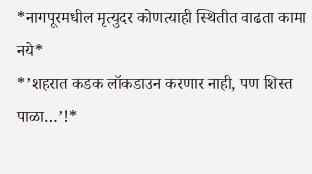*नागपूरमधील मृत्युदर कोणत्याही स्थितीत वाढता कामा नये*
*’शहरात कडक लॉकडाउन करणार नाही, पण शिस्त पाळा…’!*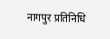नागपुर प्रतिनिधि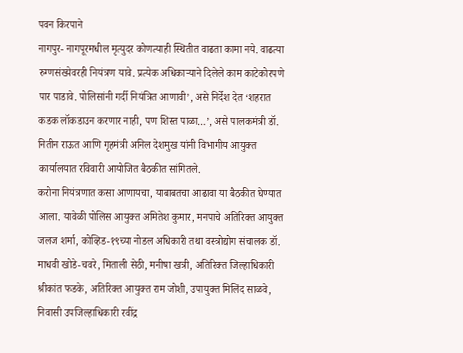पवन किरपाने
नागपुर- नागपूरमधील मृत्युदर कोणत्याही स्थितीत वाढता कामा नये. वाढत्या रुग्णसंख्येवरही नियंत्रण यावे. प्रत्येक अधिकाऱ्याने दिलेले काम काटेकोरपणे पार पाडावे. पोलिसांनी गर्दी नियंत्रित आणावी’, असे निर्देश देत ‘शहरात कडक लॉकडाउन करणार नाही, पण शिस्त पाळा…’, असे पालकमंत्री डॉ. नितीन राऊत आणि गृहमंत्री अनिल देशमुख यांनी विभागीय आयुक्त कार्यालयात रविवारी आयोजित बैठकीत सांगितले.
करोना नियंत्रणात कसा आणायचा, याबाबतचा आढावा या बैठकीत घेण्यात आला. यावेळी पोलिस आयुक्त अमितेश कुमार, मनपाचे अतिरिक्त आयुक्त जलज शर्मा, कोव्हिड-१९च्या नोडल अधिकारी तथा वस्त्रोद्योग संचालक डॉ. माधवी खोडे-चवरे, मिताली सेठी, मनीषा खत्री, अतिरिक्त जिल्हाधिकारी श्रीकांत फडके, अतिरिक्त आयुक्त राम जोशी, उपायुक्त मिलिंद साळवे, निवासी उपजिल्हाधिकारी रवींद्र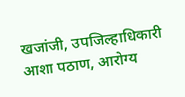खजांजी, उपजिल्हाधिकारी आशा पठाण, आरोग्य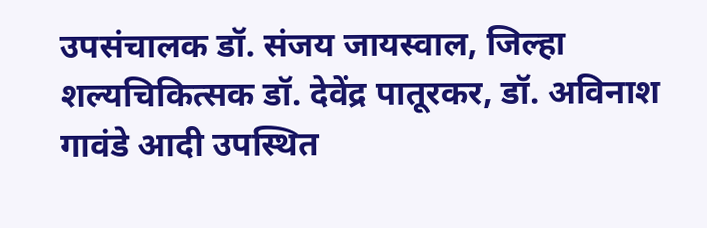उपसंचालक डॉ. संजय जायस्वाल, जिल्हा शल्यचिकित्सक डॉ. देवेंद्र पातूरकर, डॉ. अविनाश गावंडे आदी उपस्थित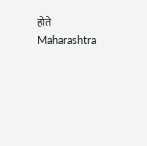होते
Maharashtra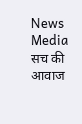News Media सच की आवाज